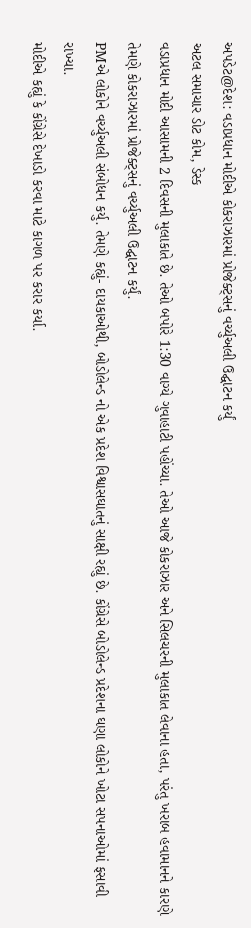અપડેટ@દેશ: વડાપ્રધાન મોદીએ કોકરાઝારમાં પ્રોજેક્ટ્સનું વર્ચ્યુઅલી ઉદ્ઘાટન કર્યું
અટલ સમાચાર ડોટ કોમ, ડેસ્ક
વડાપ્રધાન મોદી આસામની 2 દિવસની મુલાકાતે છે. તેઓ બપોરે 1:30 વાગ્યે ગુવાહાટી પહોંચ્યા. તેઓ આજે કોકરાઝાર અને સિલચરની મુલાકાત લેવાના હતા, પરંતુ ખરાબ હવામાનને કારણે તેમણે કોકરાઝારમાં પ્રોજેક્ટ્સનું વર્ચ્યુઅલી ઉદ્ઘાટન કર્યું.
PMએ લોકોને વર્ચ્યુઅલી સંબોધન કર્યુ. તેમણે કહ્યું- દાયકાઓથી, બોડોલેન્ડ નો એક પ્રદેશ વિશ્વાસઘાતનું સાક્ષી રહ્યું છે. કોંગ્રેસે બોડોલેન્ડ પ્રદેશના ઘણા લોકોને ખોટા સપનાઓમાં ફસાવી રાખ્યા.
મોદીએ કહ્યું કે કોંગ્રેસે દેખાડો કરવા માટે કાગળ પર કરાર કર્યા.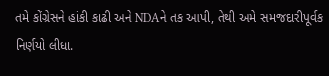તમે કોંગ્રેસને હાંકી કાઢી અને NDAને તક આપી, તેથી અમે સમજદારીપૂર્વક નિર્ણયો લીધા.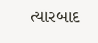ત્યારબાદ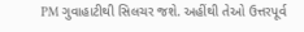PM ગુવાહાટીથી સિલચર જશે. અહીંથી તેઓ ઉત્તરપૂર્વ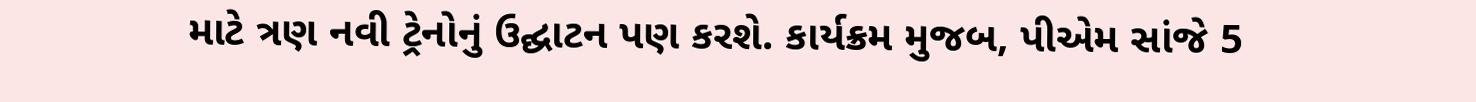માટે ત્રણ નવી ટ્રેનોનું ઉદ્ઘાટન પણ કરશે. કાર્યક્રમ મુજબ, પીએમ સાંજે 5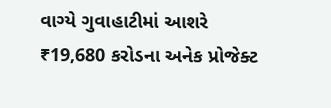વાગ્યે ગુવાહાટીમાં આશરે ₹19,680 કરોડના અનેક પ્રોજેક્ટ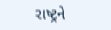રાષ્ટ્રને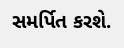સમર્પિત કરશે.